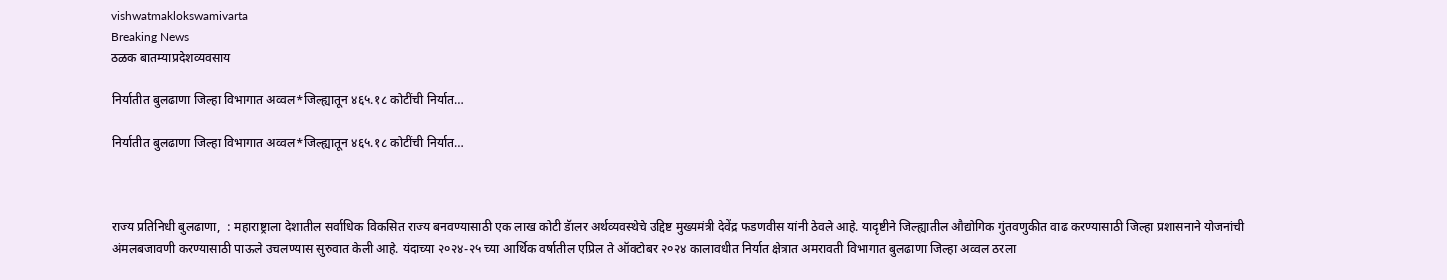vishwatmaklokswamivarta
Breaking News
ठळक बातम्याप्रदेशव्यवसाय

निर्यातीत बुलढाणा जिल्हा विभागात अव्वल*जिल्ह्यातून ४६५.१८ कोटींची निर्यात…

निर्यातीत बुलढाणा जिल्हा विभागात अव्वल*जिल्ह्यातून ४६५.१८ कोटींची निर्यात…



राज्य प्रतिनिधी बुलढाणा,  : महाराष्ट्राला देशातील सर्वाधिक विकसित राज्य बनवण्यासाठी एक लाख कोटी डॅालर अर्थव्यवस्थेचे उद्दिष्ट मुख्यमंत्री देवेंद्र फडणवीस यांनी ठेवले आहे. यादृष्टीने जिल्ह्यातील औद्योगिक गुंतवणुकीत वाढ करण्यासाठी जिल्हा प्रशासनाने योजनांची अंमलबजावणी करण्यासाठी पाऊले उचलण्यास सुरुवात केली आहे. यंदाच्या २०२४-२५ च्या आर्थिक वर्षातील एप्रिल ते ऑक्टोबर २०२४ कालावधीत निर्यात क्षेत्रात अमरावती विभागात बुलढाणा जिल्हा अव्वल ठरला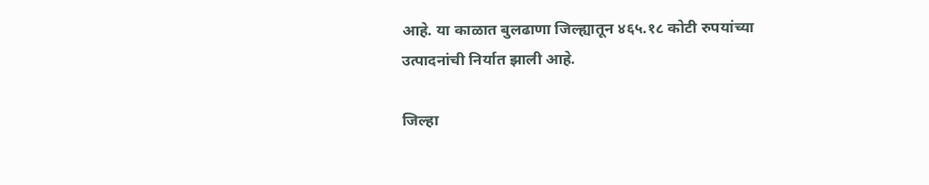आहे. या काळात बुलढाणा जिल्ह्यातून ४६५.१८ कोटी रुपयांच्या उत्पादनांची निर्यात झाली आहे.

जिल्हा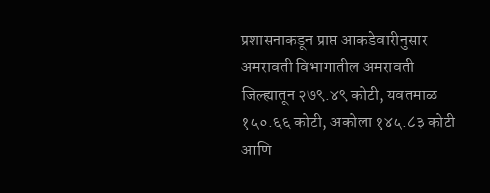प्रशासनाकडून प्राप्त आकडेवारीनुसार अमरावती विभागातील अमरावती जिल्ह्यातून २७९.४९ कोटी, यवतमाळ १५०.६६ कोटी, अकोला १४५.८३ कोटी आणि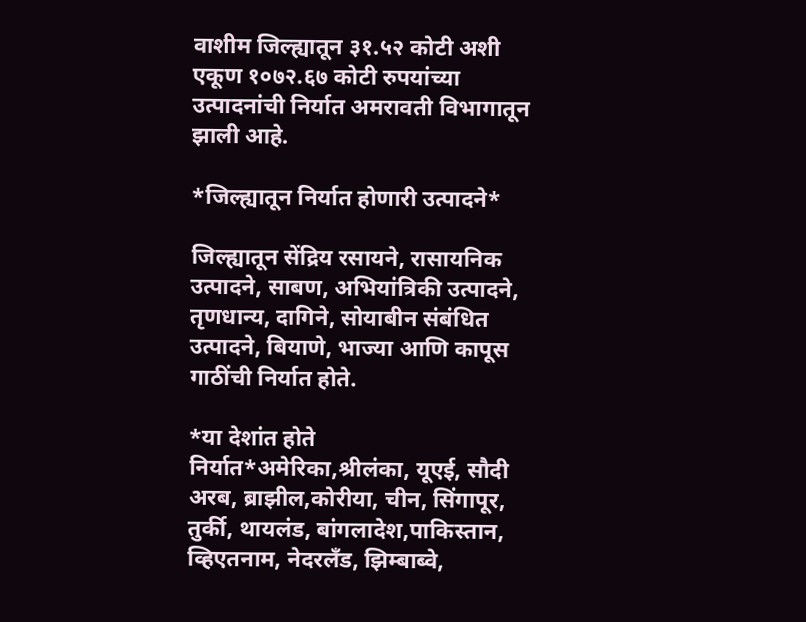वाशीम जिल्ह्यातून ३१.५२ कोटी अशी एकूण १०७२.६७ कोटी रुपयांच्या उत्पादनांची निर्यात अमरावती विभागातून झाली आहे.

*जिल्ह्यातून निर्यात होणारी उत्पादने*

जिल्ह्यातून सेंद्रिय रसायने, रासायनिक उत्पादने, साबण, अभियांत्रिकी उत्पादने, तृणधान्य, दागिने, सोयाबीन संबंधित उत्पादने, बियाणे, भाज्या आणि कापूस गाठींची निर्यात होते.

*या देशांत होते निर्यात*अमेरिका,श्रीलंका, यूएई, सौदी अरब, ब्राझील,कोरीया, चीन, सिंगापूर, तुर्की, थायलंड, बांगलादेश,पाकिस्तान, व्हिएतनाम, नेदरलँड, झिम्बाब्वे,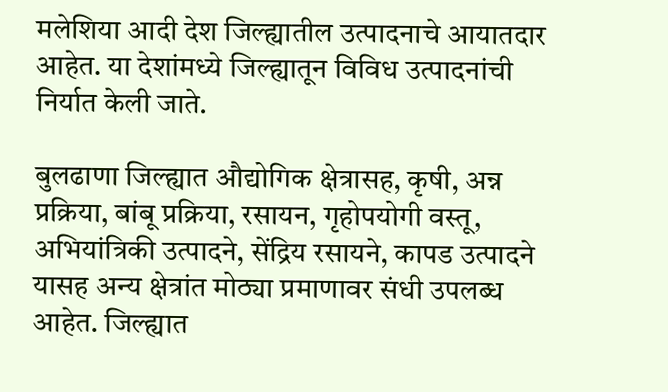मलेशिया आदी देश जिल्ह्यातील उत्पादनाचे आयातदार आहेत. या देशांमध्ये जिल्ह्यातून विविध उत्पादनांची निर्यात केली जाते.

बुलढाणा जिल्ह्यात औद्योगिक क्षेत्रासह, कृषी, अन्न प्रक्रिया, बांबू प्रक्रिया, रसायन, गृहोपयोगी वस्तू, अभियांत्रिकी उत्पादने, सेंद्रिय रसायने, कापड उत्पादने यासह अन्य क्षेत्रांत मोठ्या प्रमाणावर संधी उपलब्ध आहेत. जिल्ह्यात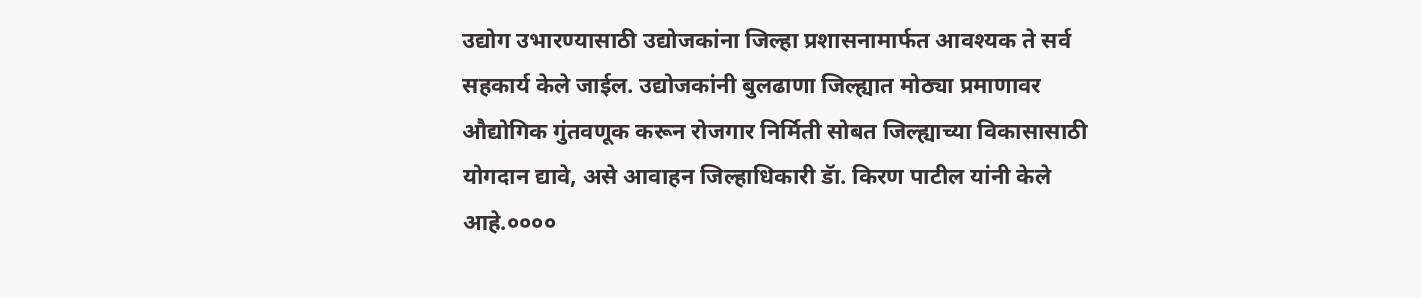उद्योग उभारण्यासाठी उद्योजकांना जिल्हा प्रशासनामार्फत आवश्यक ते सर्व सहकार्य केले जाईल. उद्योजकांनी बुलढाणा जिल्ह्यात मोठ्या प्रमाणावर औद्योगिक गुंतवणूक करून रोजगार निर्मिती सोबत जिल्ह्याच्या विकासासाठी योगदान द्यावे, असे आवाहन जिल्हाधिकारी डॅा. किरण पाटील यांनी केले आहे.००००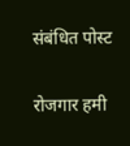संबंधित पोस्ट

रोजगार हमी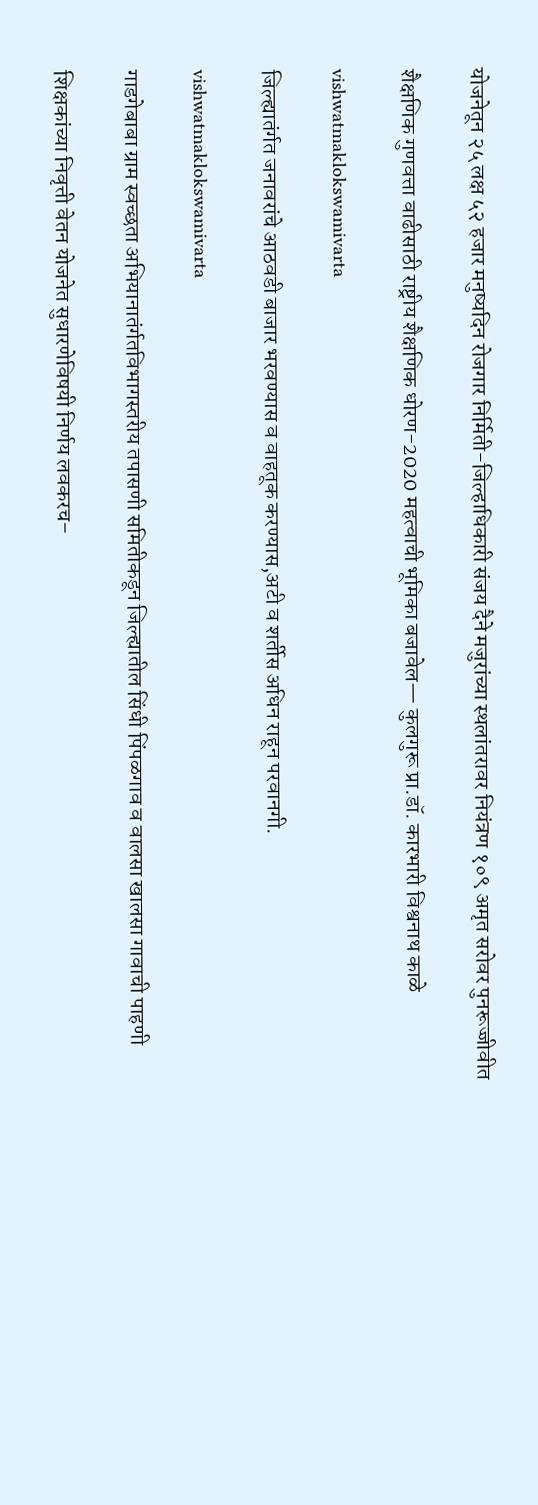योजनेतून २५ लक्ष ५२ हजार मनुष्यदिन रोजगार निर्मिती-जिल्हाधिकारी संजय दैने मजुरांच्या स्थलांतरावर नियंत्रण १०९ अमृत सरोवर पुनरूज्जीवीत

शैक्षणिक गुणवत्ता वाढीसाठी राष्ट्रीय शैक्षणिक धोरण-2020 महत्वाची भूमिका बजावेल— कुलगुरू प्रा.डॉ. कारभारी विश्वनाथ काळे

vishwatmaklokswamivarta

जिल्ह्यातंर्गत जनावरांचे आठवडी बाजार भरवण्यास व वाहतूक करण्यास,अटी व शर्तीस अधिन राहून परवानगी.

vishwatmaklokswamivarta

गाडगेबाबा ग्राम स्वच्छता अभियानातंर्गतविभागस्तरीय तपासणी समितीकडून जिल्ह्यातील सिंधी पिंपळगाव व वालसा खालसा गावाची पाहणी

शिक्षकांच्या निवृत्ती वेतन योजनेत सुधारणेविषयी निर्णय लवकरच–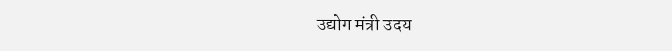उद्योग मंत्री उदय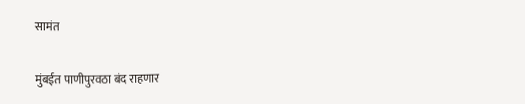सामंत

मुंबईत पाणीपुरवठा बंद राहणार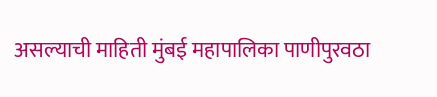असल्याची माहिती मुंबई महापालिका पाणीपुरवठा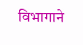विभागाने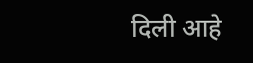दिली आहे